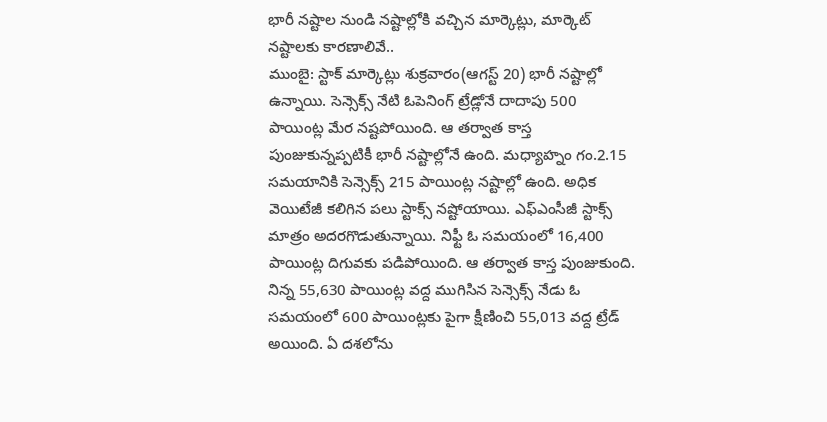భారీ నష్టాల నుండి నష్టాల్లోకి వచ్చిన మార్కెట్లు, మార్కెట్ నష్టాలకు కారణాలివే..
ముంబై: స్టాక్ మార్కెట్లు శుక్రవారం(ఆగస్ట్ 20) భారీ నష్టాల్లో ఉన్నాయి. సెన్సెక్స్ నేటి ఓపెనింగ్ ట్రేడ్లోనే దాదాపు 500 పాయింట్ల మేర నష్టపోయింది. ఆ తర్వాత కాస్త పుంజుకున్నప్పటికీ భారీ నష్టాల్లోనే ఉంది. మధ్యాహ్నం గం.2.15 సమయానికి సెన్సెక్స్ 215 పాయింట్ల నష్టాల్లో ఉంది. అధిక వెయిటేజీ కలిగిన పలు స్టాక్స్ నష్టోయాయి. ఎఫ్ఎంసీజీ స్టాక్స్ మాత్రం అదరగొడుతున్నాయి. నిఫ్టీ ఓ సమయంలో 16,400 పాయింట్ల దిగువకు పడిపోయింది. ఆ తర్వాత కాస్త పుంజుకుంది. నిన్న 55,630 పాయింట్ల వద్ద ముగిసిన సెన్సెక్స్ నేడు ఓ సమయంలో 600 పాయింట్లకు పైగా క్షీణించి 55,013 వద్ద ట్రేడ్ అయింది. ఏ దశలోను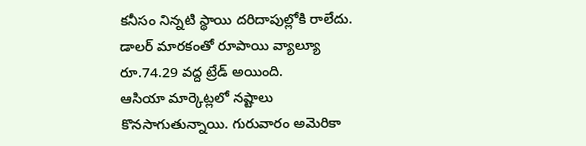కనీసం నిన్నటి స్థాయి దరిదాపుల్లోకి రాలేదు. డాలర్ మారకంతో రూపాయి వ్యాల్యూ రూ.74.29 వద్ద ట్రేడ్ అయింది.
ఆసియా మార్కెట్లలో నష్టాలు కొనసాగుతున్నాయి. గురువారం అమెరికా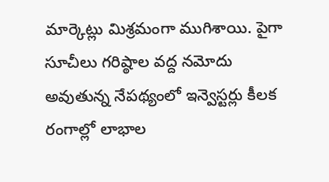మార్కెట్లు మిశ్రమంగా ముగిశాయి. పైగా సూచీలు గరిష్ఠాల వద్ద నమోదు అవుతున్న నేపథ్యంలో ఇన్వెస్టర్లు కీలక రంగాల్లో లాభాల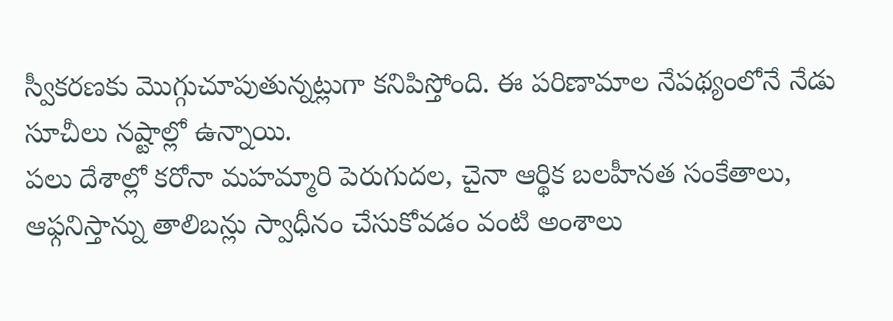స్వీకరణకు మొగ్గుచూపుతున్నట్లుగా కనిపిస్తోంది. ఈ పరిణామాల నేపథ్యంలోనే నేడు సూచీలు నష్టాల్లో ఉన్నాయి.
పలు దేశాల్లో కరోనా మహమ్మారి పెరుగుదల, చైనా ఆర్థిక బలహీనత సంకేతాలు, ఆఫ్గనిస్తాన్ను తాలిబన్లు స్వాధీనం చేసుకోవడం వంటి అంశాలు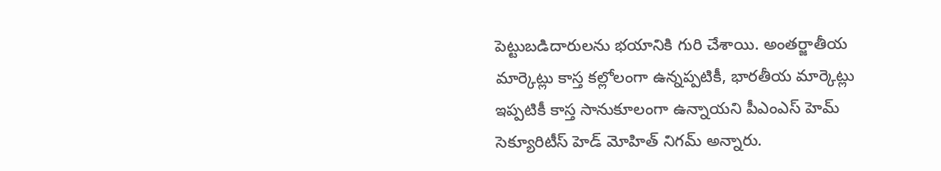పెట్టుబడిదారులను భయానికి గురి చేశాయి. అంతర్జాతీయ మార్కెట్లు కాస్త కల్లోలంగా ఉన్నప్పటికీ, భారతీయ మార్కెట్లు ఇప్పటికీ కాస్త సానుకూలంగా ఉన్నాయని పీఎంఎస్ హెమ్ సెక్యూరిటీస్ హెడ్ మోహిత్ నిగమ్ అన్నారు.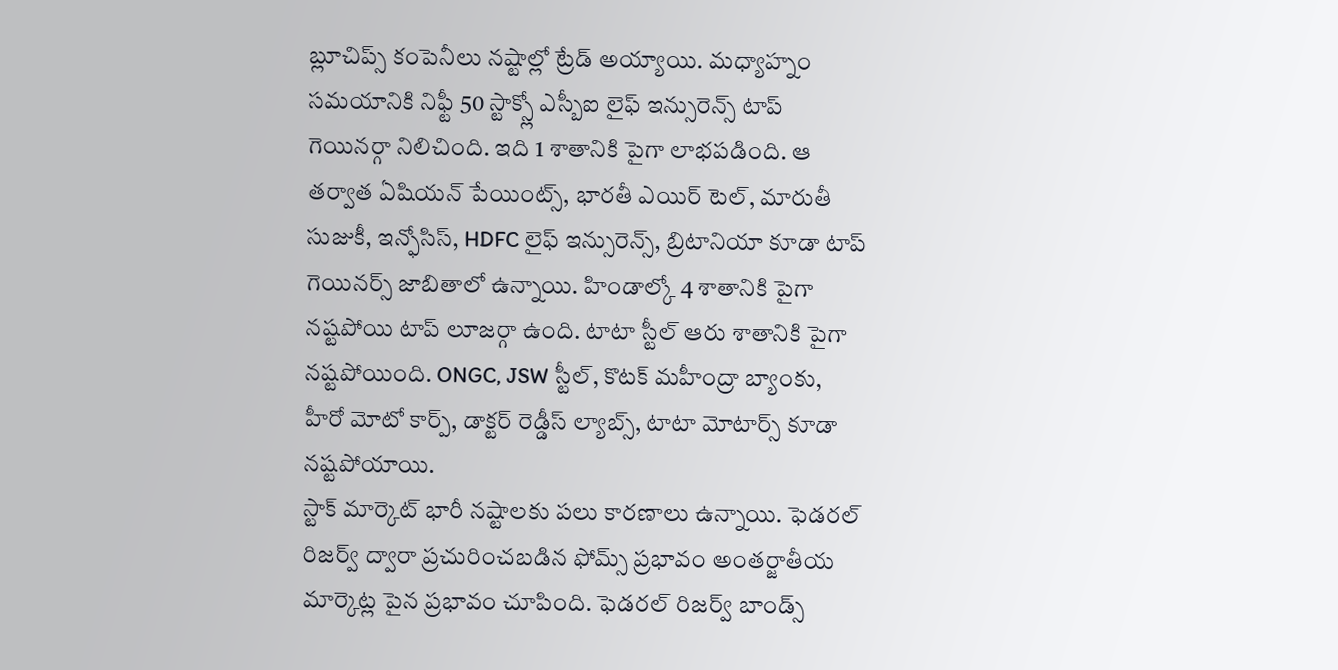బ్లూచిప్స్ కంపెనీలు నష్టాల్లో ట్రేడ్ అయ్యాయి. మధ్యాహ్నం సమయానికి నిఫ్టీ 50 స్టాక్స్లో ఎస్బీఐ లైఫ్ ఇన్సురెన్స్ టాప్ గెయినర్గా నిలిచింది. ఇది 1 శాతానికి పైగా లాభపడింది. ఆ తర్వాత ఏషియన్ పేయింట్స్, భారతీ ఎయిర్ టెల్, మారుతీ సుజుకీ, ఇన్ఫోసిస్, HDFC లైఫ్ ఇన్సురెన్స్, బ్రిటానియా కూడా టాప్ గెయినర్స్ జాబితాలో ఉన్నాయి. హిండాల్కో 4 శాతానికి పైగా నష్టపోయి టాప్ లూజర్గా ఉంది. టాటా స్టీల్ ఆరు శాతానికి పైగా నష్టపోయింది. ONGC, JSW స్టీల్, కొటక్ మహీంద్రా బ్యాంకు, హీరో మోటో కార్ప్, డాక్టర్ రెడ్డీస్ ల్యాబ్స్, టాటా మోటార్స్ కూడా నష్టపోయాయి.
స్టాక్ మార్కెట్ భారీ నష్టాలకు పలు కారణాలు ఉన్నాయి. ఫెడరల్ రిజర్వ్ ద్వారా ప్రచురించబడిన ఫోమ్స్ ప్రభావం అంతర్జాతీయ మార్కెట్ల పైన ప్రభావం చూపింది. ఫెడరల్ రిజర్వ్ బాండ్స్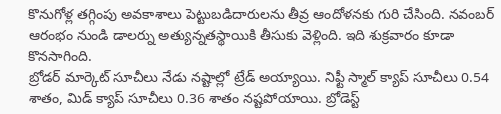కొనుగోళ్ల తగ్గింపు అవకాశాలు పెట్టుబడిదారులను తీవ్ర ఆందోళనకు గురి చేసింది. నవంబర్ ఆరంభం నుండి డాలర్ను అత్యున్నతస్థాయికి తీసుకు వెళ్లింది. ఇది శుక్రవారం కూడా కొనసాగింది.
బ్రోడర్ మార్కెట్ సూచీలు నేడు నష్టాల్లో ట్రేడ్ అయ్యాయి. నిఫ్టీ స్మాల్ క్యాప్ సూచీలు 0.54 శాతం, మిడ్ క్యాప్ సూచీలు 0.36 శాతం నష్టపోయాయి. బ్రోడెస్ట్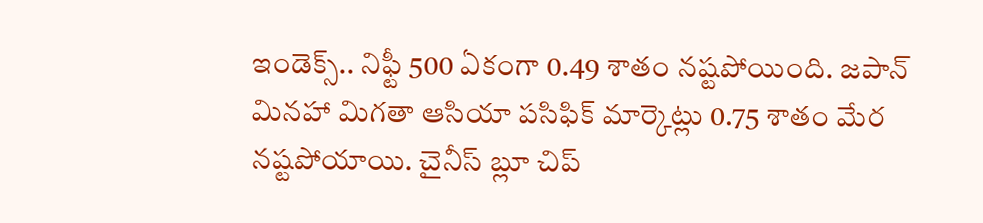ఇండెక్స్.. నిఫ్టీ 500 ఏకంగా 0.49 శాతం నష్టపోయింది. జపాన్ మినహా మిగతా ఆసియా పసిఫిక్ మార్కెట్లు 0.75 శాతం మేర నష్టపోయాయి. చైనీస్ బ్లూ చిప్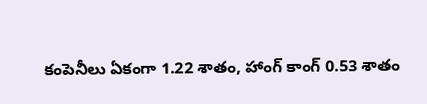కంపెనీలు ఏకంగా 1.22 శాతం, హాంగ్ కాంగ్ 0.53 శాతం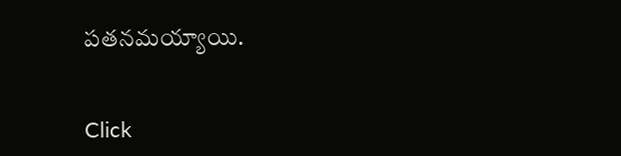పతనమయ్యాయి.


Click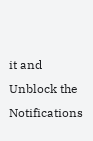it and Unblock the Notifications